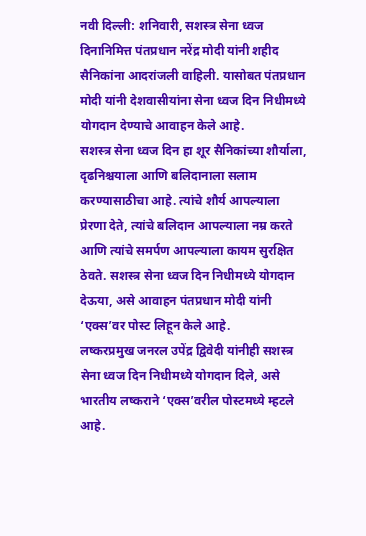नवी दिल्ली: शनिवारी, सशस्त्र सेना ध्वज दिनानिमित्त पंतप्रधान नरेंद्र मोदी यांनी शहीद सैनिकांना आदरांजली वाहिली. यासोबत पंतप्रधान मोदी यांनी देशवासीयांना सेना ध्वज दिन निधीमध्ये योगदान देण्याचे आवाहन केले आहे.
सशस्त्र सेना ध्वज दिन हा शूर सैनिकांच्या शौर्याला, दृढनिश्चयाला आणि बलिदानाला सलाम करण्यासाठीचा आहे. त्यांचे शौर्य आपल्याला प्रेरणा देते, त्यांचे बलिदान आपल्याला नम्र करते आणि त्यांचे समर्पण आपल्याला कायम सुरक्षित ठेवते. सशस्त्र सेना ध्वज दिन निधीमध्ये योगदान देऊया, असे आवाहन पंतप्रधान मोदी यांनी ‘एक्स’वर पोस्ट लिहून केले आहे.
लष्करप्रमुख जनरल उपेंद्र द्विवेदी यांनीही सशस्त्र सेना ध्वज दिन निधीमध्ये योगदान दिले, असे भारतीय लष्कराने ‘एक्स’वरील पोस्टमध्ये म्हटले आहे.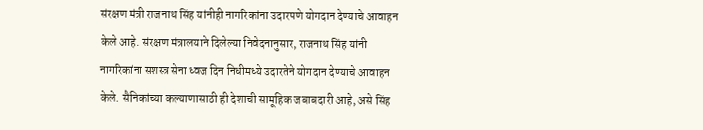संरक्षण मंत्री राजनाथ सिंह यांनीही नागरिकांना उदारपणे योगदान देण्याचे आवाहन केले आहे. संरक्षण मंत्रालयाने दिलेल्या निवेदनानुसार, राजनाथ सिंह यांनी नागरिकांना सशस्त्र सेना ध्वज दिन निधीमध्ये उदारतेने योगदान देण्याचे आवाहन केले. सैनिकांच्या कल्याणासाठी ही देशाची सामूहिक जबाबदारी आहे, असे सिंह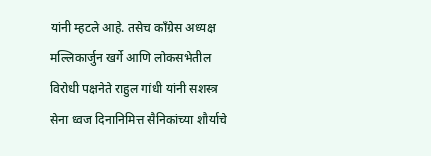यांनी म्हटले आहे. तसेच काँग्रेस अध्यक्ष मल्लिकार्जुन खर्गे आणि लोकसभेतील विरोधी पक्षनेते राहुल गांधी यांनी सशस्त्र सेना ध्वज दिनानिमित्त सैनिकांच्या शौर्याचे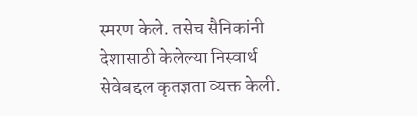स्मरण केले. तसेच सैनिकांनी देशासाठी केलेल्या निस्वार्थ सेवेबद्दल कृतज्ञता व्यक्त केली.